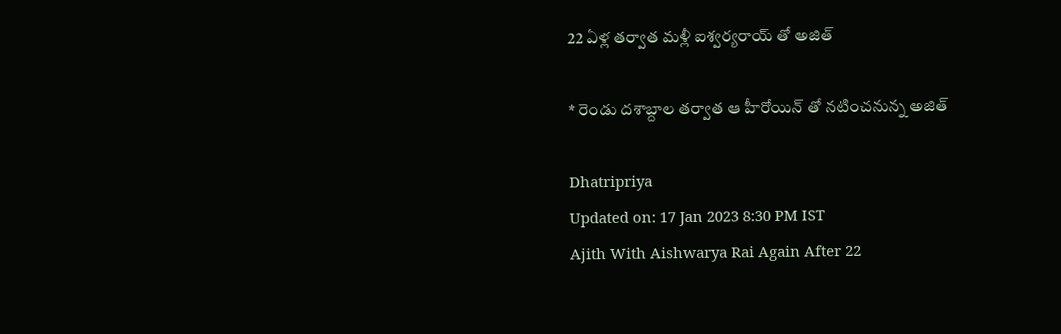22 ఏళ్ల తర్వాత మళ్లీ ఐశ్వర్యరాయ్ తో అజిత్

* రెండు దశాబ్దాల తర్వాత ఆ హీరోయిన్ తో నటించనున్న అజిత్

Dhatripriya
Updated on: 17 Jan 2023 8:30 PM IST
Ajith With Aishwarya Rai Again After 22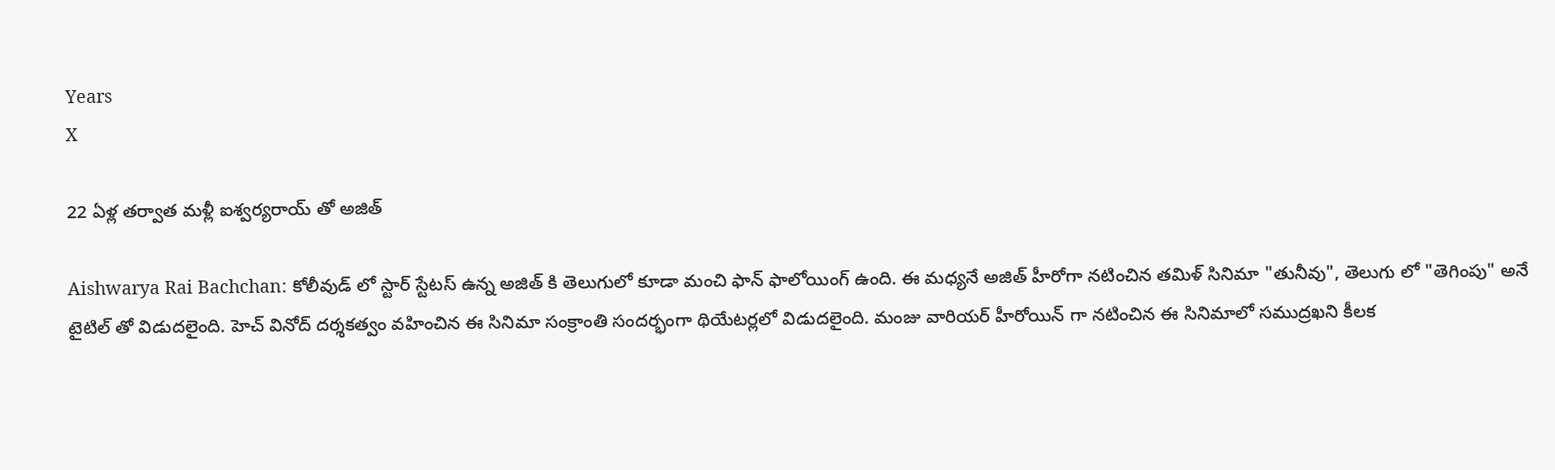Years
X

22 ఏళ్ల తర్వాత మళ్లీ ఐశ్వర్యరాయ్ తో అజిత్

Aishwarya Rai Bachchan: కోలీవుడ్ లో స్టార్ స్టేటస్ ఉన్న అజిత్ కి తెలుగులో కూడా మంచి ఫాన్ ఫాలోయింగ్ ఉంది. ఈ మధ్యనే అజిత్ హీరోగా నటించిన తమిళ్ సినిమా "తునీవు", తెలుగు లో "తెగింపు" అనే టైటిల్ తో విడుదలైంది. హెచ్ వినోద్ దర్శకత్వం వహించిన ఈ సినిమా సంక్రాంతి సందర్భంగా థియేటర్లలో విడుదలైంది. మంజు వారియర్ హీరోయిన్ గా నటించిన ఈ సినిమాలో సముద్రఖని కీలక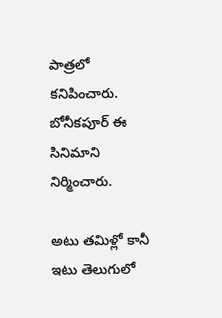పాత్రలో కనిపించారు. బోనీకపూర్ ఈ సినిమాని నిర్మించారు.

అటు తమిళ్లో కానీ ఇటు తెలుగులో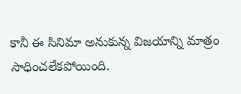కానీ ఈ సినిమా అనుకున్న విజయాన్ని మాత్రం సాధించలేకపోయింది.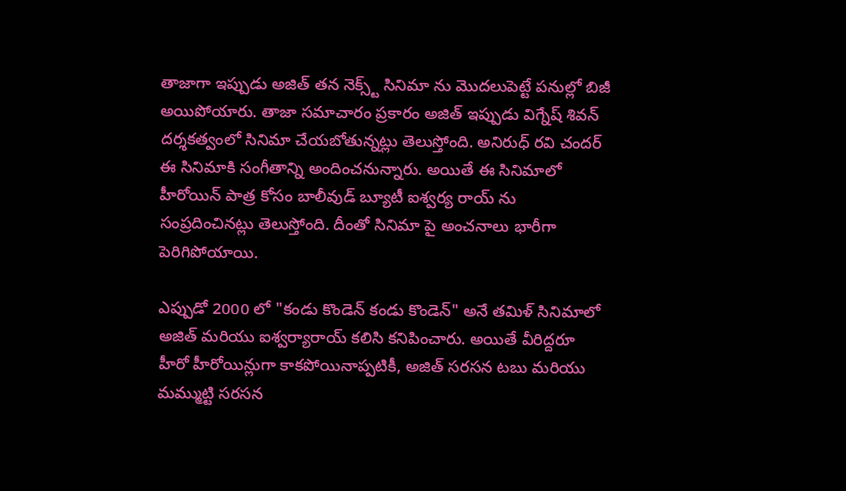తాజాగా ఇప్పుడు అజిత్ తన నెక్స్ట్ సినిమా ను మొదలుపెట్టే పనుల్లో బిజీ అయిపోయారు. తాజా సమాచారం ప్రకారం అజిత్ ఇప్పుడు విగ్నేష్ శివన్ దర్శకత్వంలో సినిమా చేయబోతున్నట్లు తెలుస్తోంది. అనిరుధ్ రవి చందర్ ఈ సినిమాకి సంగీతాన్ని అందించనున్నారు. అయితే ఈ సినిమాలో హీరోయిన్ పాత్ర కోసం బాలీవుడ్ బ్యూటీ ఐశ్వర్య రాయ్ ను సంప్రదించినట్లు తెలుస్తోంది. దీంతో సినిమా పై అంచనాలు భారీగా పెరిగిపోయాయి.

ఎప్పుడో 2000 లో "కండు కొండెన్ కండు కొండెన్" అనే తమిళ్ సినిమాలో అజిత్ మరియు ఐశ్వర్యారాయ్ కలిసి కనిపించారు. అయితే వీరిద్దరూ హీరో హీరోయిన్లుగా కాకపోయినాప్పటికీ, అజిత్ సరసన టబు మరియు మమ్ముట్టి సరసన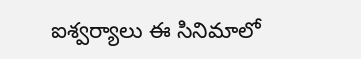ఐశ్వర్యాలు ఈ సినిమాలో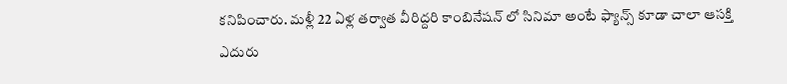కనిపించారు. మళ్లీ 22 ఏళ్ల తర్వాత వీరిద్దరి కాంబినేషన్ లో సినిమా అంటే ఫ్యాన్స్ కూడా చాలా ఆసక్తి ఎదురు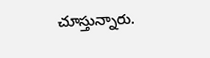చూస్తున్నారు.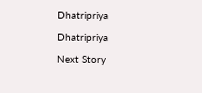Dhatripriya

Dhatripriya

Next Story